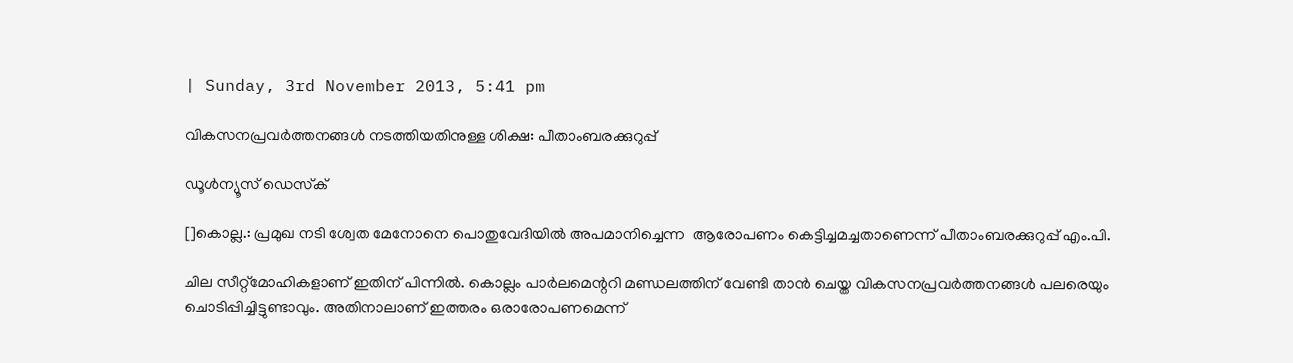| Sunday, 3rd November 2013, 5:41 pm

വികസനപ്രവര്‍ത്തനങ്ങള്‍ നടത്തിയതിനുള്ള ശിക്ഷ: പീതാംബരക്കുറുപ്പ്

ഡൂള്‍ന്യൂസ് ഡെസ്‌ക്

[]കൊല്ല.: പ്രമുഖ നടി ശ്വേത മേനോനെ പൊതുവേദിയില്‍ അപമാനിച്ചെന്ന  ആരോപണം കെട്ടിച്ചമച്ചതാണെന്ന് പീതാംബരക്കുറുപ്പ് എം.പി.

ചില സീറ്റ്‌മോഹികളാണ് ഇതിന് പിന്നില്‍. കൊല്ലം പാര്‍ലമെന്ററി മണ്ഡലത്തിന് വേണ്ടി താന്‍ ചെയ്ത വികസനപ്രവര്‍ത്തനങ്ങള്‍ പലരെയും ചൊടിപ്പിച്ചിട്ടുണ്ടാവും. അതിനാലാണ് ഇത്തരം ഒരാരോപണമെന്ന്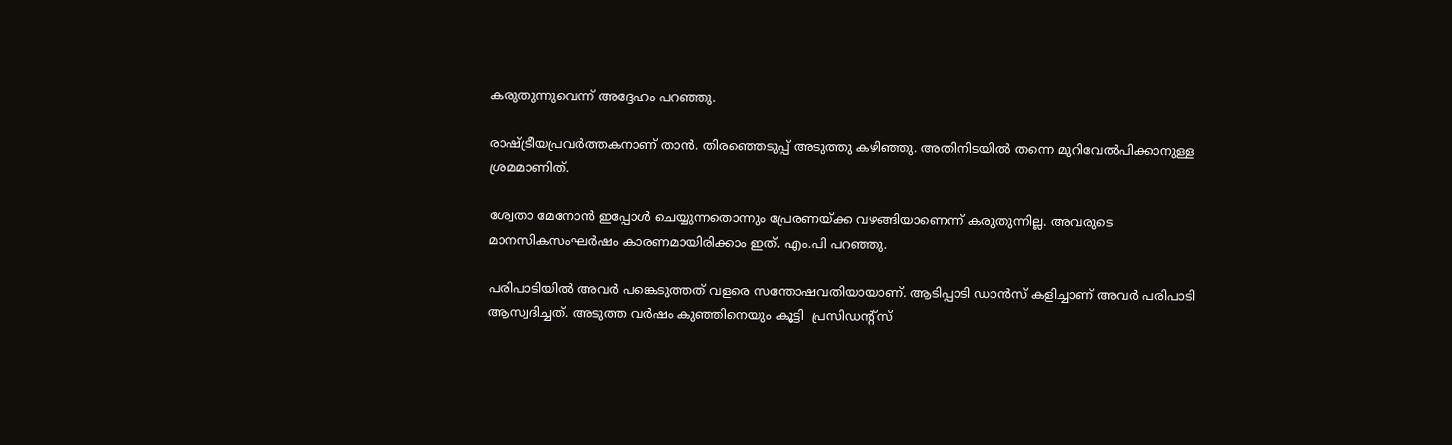കരുതുന്നുവെന്ന് അദ്ദേഹം പറഞ്ഞു.

രാഷ്ട്രീയപ്രവര്‍ത്തകനാണ് താന്‍. തിരഞ്ഞെടുപ്പ് അടുത്തു കഴിഞ്ഞു. അതിനിടയില്‍ തന്നെ മുറിവേല്‍പിക്കാനുള്ള ശ്രമമാണിത്.

ശ്വേതാ മേനോന്‍ ഇപ്പോള്‍ ചെയ്യുന്നതൊന്നും പ്രേരണയ്ക്ക വഴങ്ങിയാണെന്ന് കരുതുന്നില്ല. അവരുടെ മാനസികസംഘര്‍ഷം കാരണമായിരിക്കാം ഇത്. എം.പി പറഞ്ഞു.

പരിപാടിയില്‍ അവര്‍ പങ്കെടുത്തത് വളരെ സന്തോഷവതിയായാണ്. ആടിപ്പാടി ഡാന്‍സ് കളിച്ചാണ് അവര്‍ പരിപാടി ആസ്വദിച്ചത്. അടുത്ത വര്‍ഷം കുഞ്ഞിനെയും കൂട്ടി  പ്രസിഡന്റ്‌സ്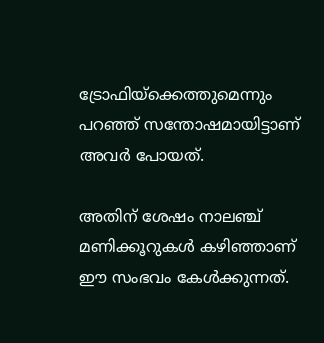ട്രോഫിയ്‌ക്കെത്തുമെന്നും പറഞ്ഞ് സന്തോഷമായിട്ടാണ് അവര്‍ പോയത്.

അതിന് ശേഷം നാലഞ്ച് മണിക്കൂറുകള്‍ കഴിഞ്ഞാണ് ഈ സംഭവം കേള്‍ക്കുന്നത്.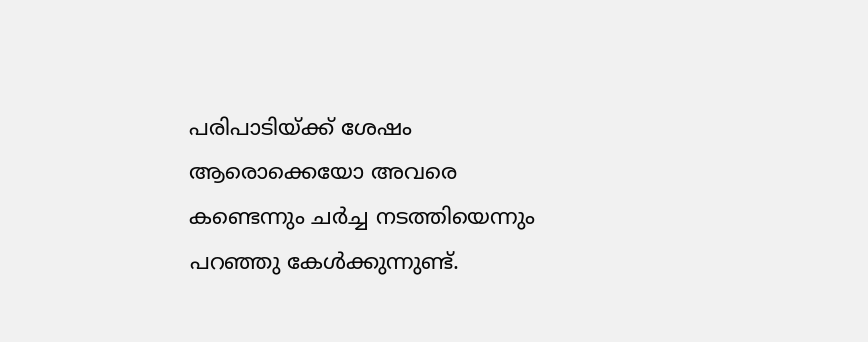പരിപാടിയ്ക്ക് ശേഷം ആരൊക്കെയോ അവരെ കണ്ടെന്നും ചര്‍ച്ച നടത്തിയെന്നും പറഞ്ഞു കേള്‍ക്കുന്നുണ്ട്.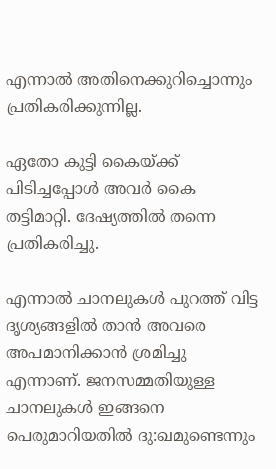എന്നാല്‍ അതിനെക്കുറിച്ചൊന്നും പ്രതികരിക്കുന്നില്ല.

ഏതോ കുട്ടി കൈയ്ക്ക് പിടിച്ചപ്പോള്‍ അവര്‍ കൈ തട്ടിമാറ്റി. ദേഷ്യത്തില്‍ തന്നെ പ്രതികരിച്ചു.

എന്നാല്‍ ചാനലുകള്‍ പുറത്ത് വിട്ട ദൃശ്യങ്ങളില്‍ താന്‍ അവരെ അപമാനിക്കാന്‍ ശ്രമിച്ചു എന്നാണ്. ജനസമ്മതിയുള്ള ചാനലുകള്‍ ഇങ്ങനെ പെരുമാറിയതില്‍ ദു:ഖമുണ്ടെന്നും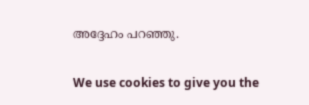അദ്ദേഹം പറഞ്ഞു.

We use cookies to give you the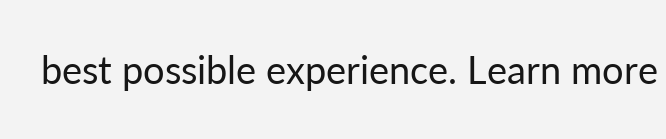best possible experience. Learn more